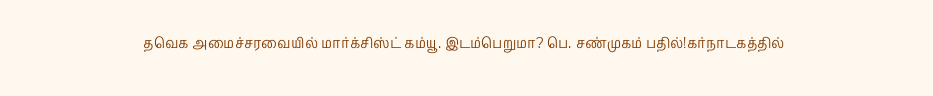தவெக அமைச்சரவையில் மார்க்சிஸ்ட் கம்யூ. இடம்பெறுமா? பெ. சண்முகம் பதில்!கர்நாடகத்தில்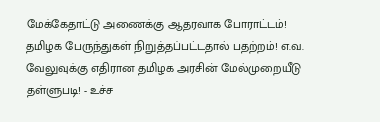மேக்கேதாட்டு அணைக்கு ஆதரவாக போராட்டம்! தமிழக பேருந்துகள் நிறுத்தப்பட்டதால் பதற்றம்! எ.வ. வேலுவுக்கு எதிரான தமிழக அரசின் மேல்முறையீடு தள்ளுபடி! - உச்ச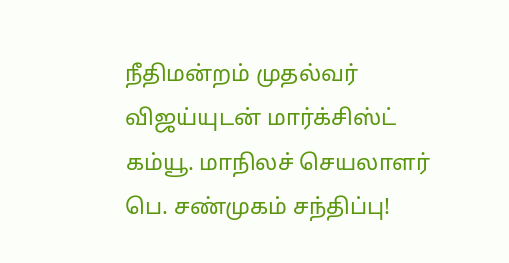நீதிமன்றம் முதல்வர் விஜய்யுடன் மார்க்சிஸ்ட் கம்யூ. மாநிலச் செயலாளர் பெ. சண்முகம் சந்திப்பு!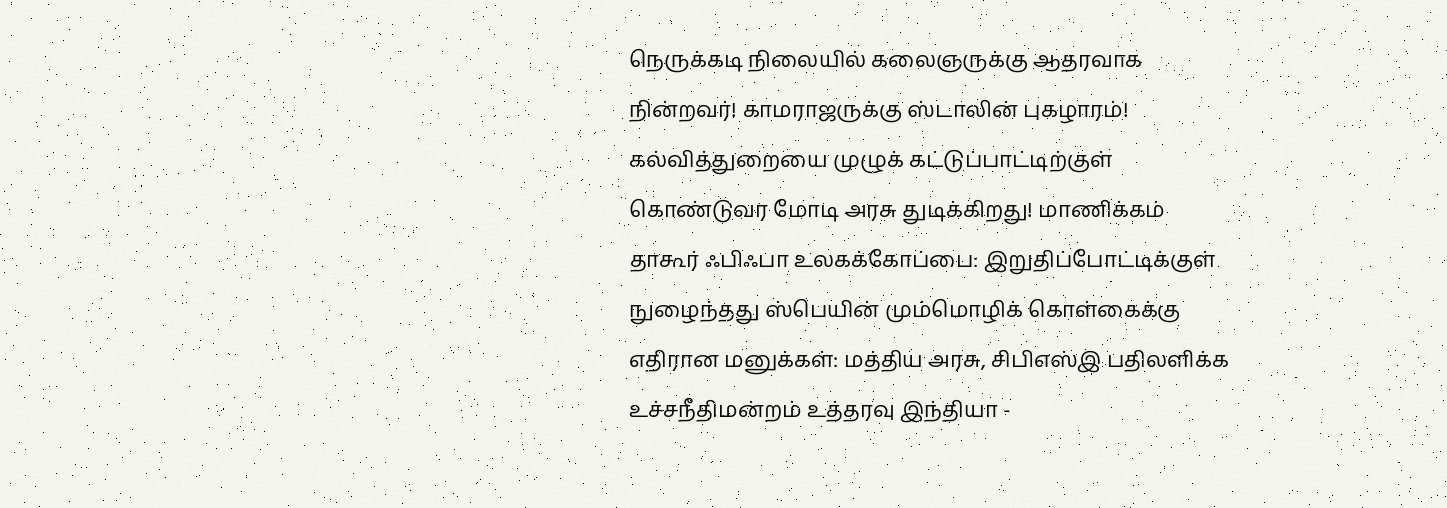நெருக்கடி நிலையில் கலைஞருக்கு ஆதரவாக நின்றவர்! காமராஜருக்கு ஸ்டாலின் புகழாரம்! கல்வித்துறையை முழுக் கட்டுப்பாட்டிற்குள் கொண்டுவர மோடி அரசு துடிக்கிறது! மாணிக்கம் தாகூர் ஃபிஃபா உலகக்கோப்பை: இறுதிப்போட்டிக்குள் நுழைந்தது ஸ்பெயின் மும்மொழிக் கொள்கைக்கு எதிரான மனுக்கள்: மத்திய அரசு, சிபிஎஸ்இ பதிலளிக்க உச்சநீதிமன்றம் உத்தரவு இந்தியா -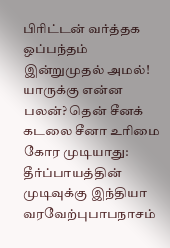பிரிட்டன் வர்த்தக ஒப்பந்தம் இன்றுமுதல் அமல்! யாருக்கு என்ன பலன்? தென் சீனக் கடலை சீனா உரிமை கோர முடியாது: தீர்ப்பாயத்தின் முடிவுக்கு இந்தியா வரவேற்புபாபநாசம்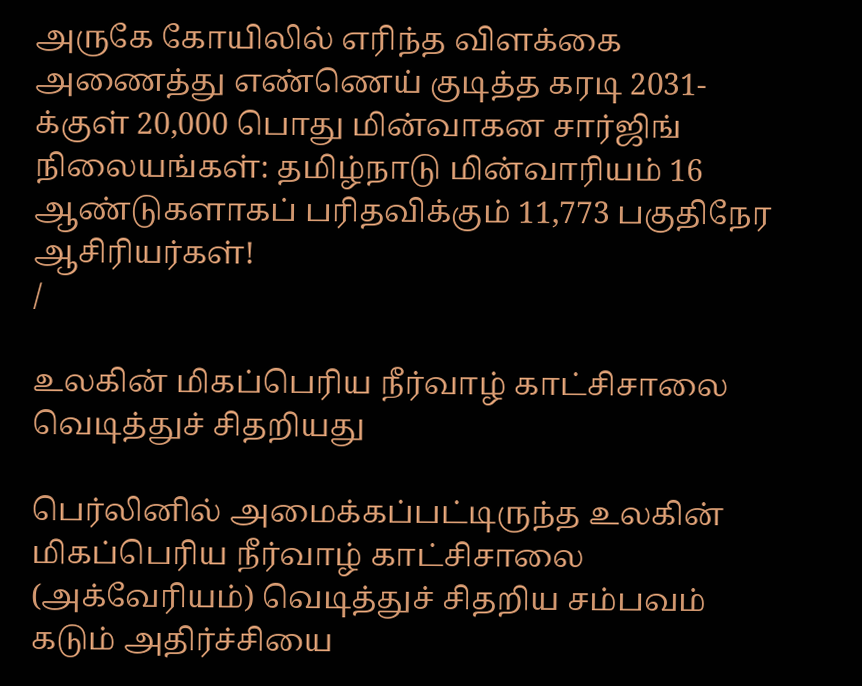அருகே கோயிலில் எரிந்த விளக்கை அணைத்து எண்ணெய் குடித்த கரடி 2031-க்குள் 20,000 பொது மின்வாகன சார்ஜிங் நிலையங்கள்: தமிழ்நாடு மின்வாரியம் 16 ஆண்டுகளாகப் பரிதவிக்கும் 11,773 பகுதிநேர ஆசிரியர்கள்!
/

உலகின் மிகப்பெரிய நீர்வாழ் காட்சிசாலை வெடித்துச் சிதறியது

பெர்லினில் அமைக்கப்பட்டிருந்த உலகின் மிகப்பெரிய நீர்வாழ் காட்சிசாலை (அக்வேரியம்) வெடித்துச் சிதறிய சம்பவம் கடும் அதிர்ச்சியை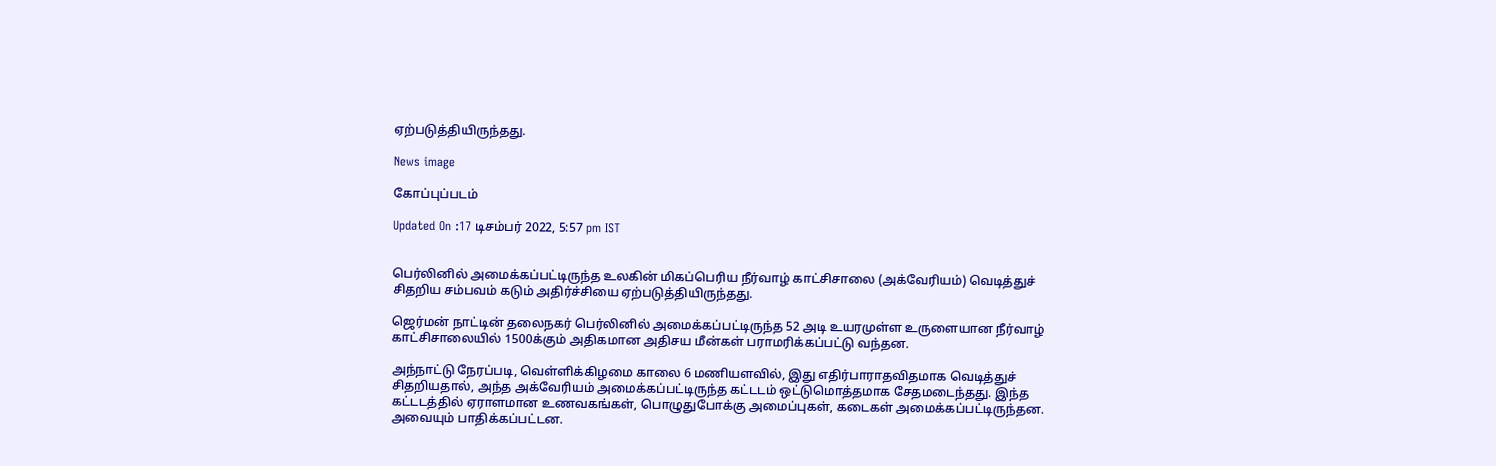ஏற்படுத்தியிருந்தது.

News image

கோப்புப்படம்

Updated On :17 டிசம்பர் 2022, 5:57 pm IST


பெர்லினில் அமைக்கப்பட்டிருந்த உலகின் மிகப்பெரிய நீர்வாழ் காட்சிசாலை (அக்வேரியம்) வெடித்துச் சிதறிய சம்பவம் கடும் அதிர்ச்சியை ஏற்படுத்தியிருந்தது.

ஜெர்மன் நாட்டின் தலைநகர் பெர்லினில் அமைக்கப்பட்டிருந்த 52 அடி உயரமுள்ள உருளையான நீர்வாழ் காட்சிசாலையில் 1500க்கும் அதிகமான அதிசய மீன்கள் பராமரிக்கப்பட்டு வந்தன.

அந்நாட்டு நேரப்படி, வெள்ளிக்கிழமை காலை 6 மணியளவில், இது எதிர்பாராதவிதமாக வெடித்துச் சிதறியதால், அந்த அக்வேரியம் அமைக்கப்பட்டிருந்த கட்டடம் ஒட்டுமொத்தமாக சேதமடைந்தது. இந்த கட்டடத்தில் ஏராளமான உணவகங்கள், பொழுதுபோக்கு அமைப்புகள், கடைகள் அமைக்கப்பட்டிருந்தன. அவையும் பாதிக்கப்பட்டன.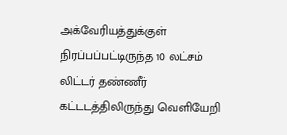அக்வேரியத்துக்குள் நிரப்பப்பட்டிருந்த 10 லட்சம் லிட்டர் தண்ணீர் கட்டடத்திலிருந்து வெளியேறி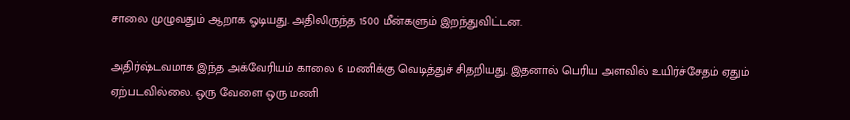சாலை முழுவதும் ஆறாக ஓடியது. அதிலிருந்த 1500 மீன்களும் இறந்துவிட்டன.

அதிர்ஷ்டவமாக இந்த அக்வேரியம் காலை 6 மணிக்கு வெடித்துச் சிதறியது. இதனால் பெரிய அளவில் உயிர்ச்சேதம் ஏதும் ஏற்படவில்லை. ஒரு வேளை ஒரு மணி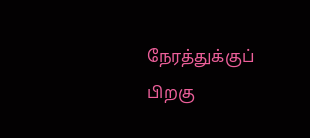நேரத்துக்குப் பிறகு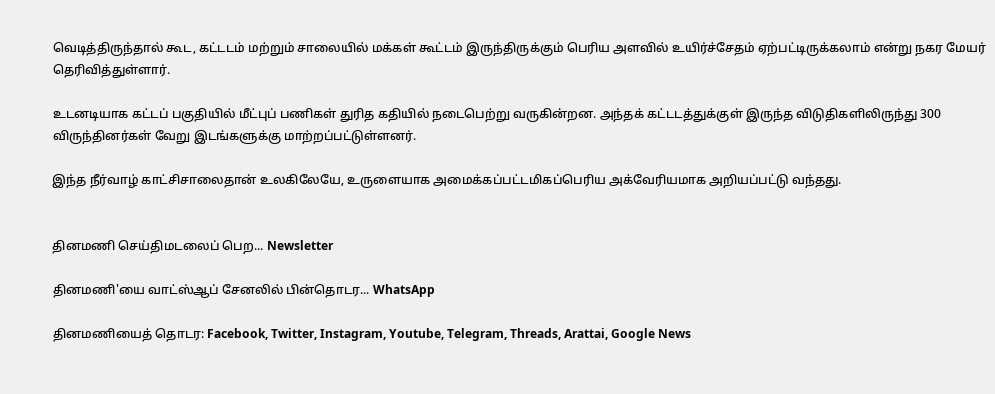வெடித்திருந்தால் கூட, கட்டடம் மற்றும் சாலையில் மக்கள் கூட்டம் இருந்திருக்கும் பெரிய அளவில் உயிர்ச்சேதம் ஏற்பட்டிருக்கலாம் என்று நகர மேயர் தெரிவித்துள்ளார்.

உடனடியாக கட்டப் பகுதியில் மீட்புப் பணிகள் துரித கதியில் நடைபெற்று வருகின்றன. அந்தக் கட்டடத்துக்குள் இருந்த விடுதிகளிலிருந்து 300 விருந்தினர்கள் வேறு இடங்களுக்கு மாற்றப்பட்டுள்ளனர்.

இந்த நீர்வாழ் காட்சிசாலைதான் உலகிலேயே, உருளையாக அமைக்கப்பட்டமிகப்பெரிய அக்வேரியமாக அறியப்பட்டு வந்தது.


தினமணி செய்திமடலைப் பெற... Newsletter

தினமணி'யை வாட்ஸ்ஆப் சேனலில் பின்தொடர... WhatsApp

தினமணியைத் தொடர: Facebook, Twitter, Instagram, Youtube, Telegram, Threads, Arattai, Google News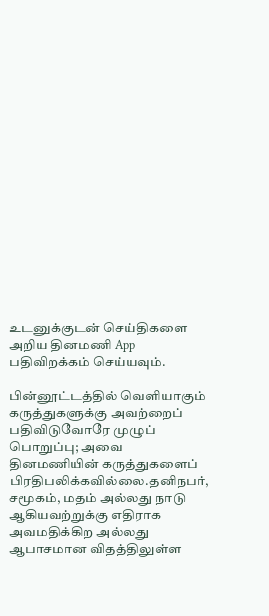உடனுக்குடன் செய்திகளை அறிய தினமணி App பதிவிறக்கம் செய்யவும்.

பின்னூட்டத்தில் வெளியாகும் கருத்துகளுக்கு அவற்றைப் பதிவிடுவோரே முழுப் பொறுப்பு; அவை தினமணியின் கருத்துகளைப் பிரதிபலிக்கவில்லை.தனிநபர், சமூகம், மதம் அல்லது நாடு ஆகியவற்றுக்கு எதிராக அவமதிக்கிற அல்லது ஆபாசமான விதத்திலுள்ள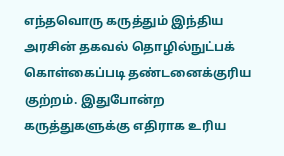எந்தவொரு கருத்தும் இந்திய அரசின் தகவல் தொழில்நுட்பக் கொள்கைப்படி தண்டனைக்குரிய குற்றம். இதுபோன்ற கருத்துகளுக்கு எதிராக உரிய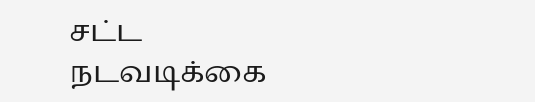சட்ட நடவடிக்கை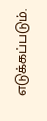எடுக்கப்படும்.